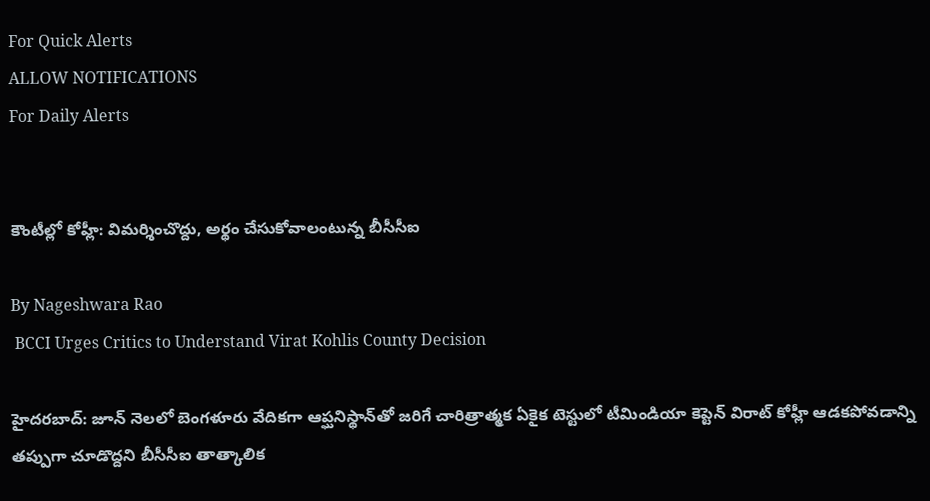For Quick Alerts
ALLOW NOTIFICATIONS
For Daily Alerts


కౌంటీల్లో కోహ్లీ: విమర్శించొద్దు, అర్థం చేసుకోవాలంటున్న బీసీసీఐ

By Nageshwara Rao
 BCCI Urges Critics to Understand Virat Kohlis County Decision

హైదరబాద్: జూన్ నెలలో బెంగళూరు వేదికగా ఆప్ఘనిస్థాన్‌తో జరిగే చారిత్రాత్మక ఏకైక టెస్టులో టీమిండియా కెప్టెన్ విరాట్ కోహ్లీ ఆడకపోవడాన్ని తప్పుగా చూడొద్దని బీసీసీఐ తాత్కాలిక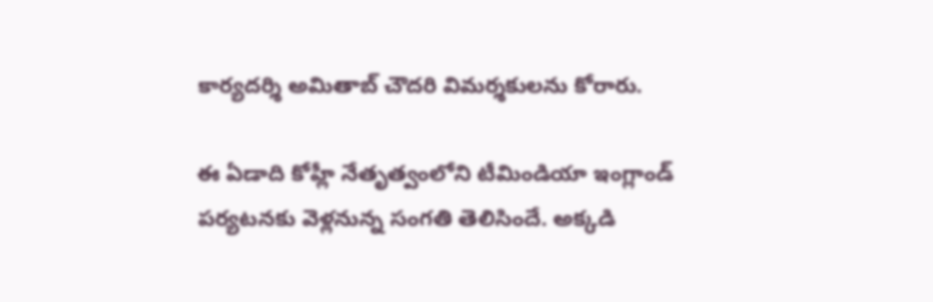కార్యదర్శి అమితాబ్‌ చౌదరి విమర్శకులను కోరారు.

ఈ ఏడాది కోహ్లీ నేతృత్వంలోని టీమిండియా ఇంగ్లాండ్ పర్యటనకు వెళ్లనున్న సంగతి తెలిసిందే. అక్కడి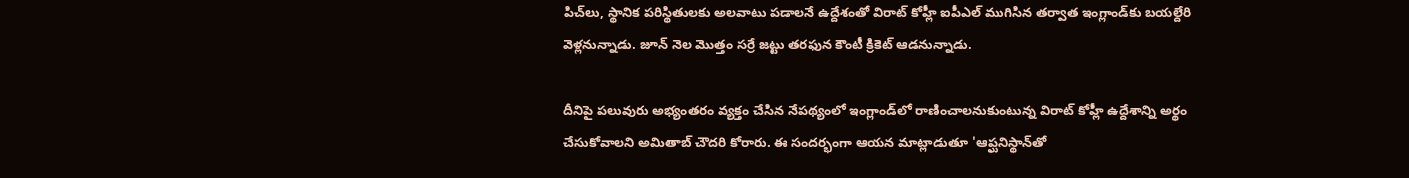పిచ్‌లు, స్థానిక పరిస్థితులకు అలవాటు పడాలనే ఉద్దేశంతో విరాట్ కోహ్లీ ఐపీఎల్ ముగిసిన తర్వాత ఇంగ్లాండ్‌‌కు బయల్దేరి వెళ్లనున్నాడు. జూన్‌ నెల మొత్తం సర్రే జట్టు తరఫున కౌంటీ క్రికెట్‌ ఆడనున్నాడు.

దీనిపై పలువురు అభ్యంతరం వ్యక్తం చేసిన నేపథ్యంలో ఇంగ్లాండ్‌లో రాణించాలనుకుంటున్న విరాట్‌ కోహ్లీ ఉద్దేశాన్ని అర్థం చేసుకోవాలని అమితాబ్‌ చౌదరి కోరారు. ఈ సందర్భంగా ఆయన మాట్లాడుతూ 'ఆప్ఘనిస్థాన్‌తో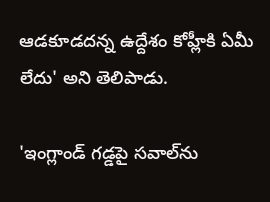ఆడకూడదన్న ఉద్దేశం కోహ్లీకి ఏమీ లేదు' అని తెలిపాడు.

'ఇంగ్లాండ్‌ గడ్డపై సవాల్‌ను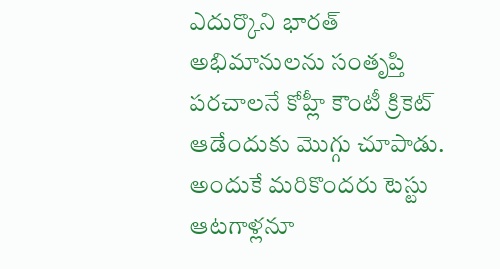ఎదుర్కొని భారత్‌ అభిమానులను సంతృప్తి పరచాలనే కోహ్లీ కౌంటీ క్రికెట్‌ ఆడేందుకు మొగ్గు చూపాడు. అందుకే మరికొందరు టెస్టు ఆటగాళ్లనూ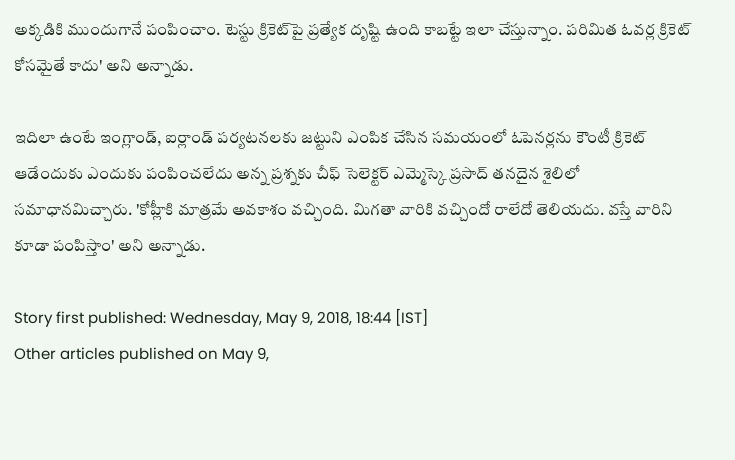అక్కడికి ముందుగానే పంపించాం. టెస్టు క్రికెట్‌పై ప్రత్యేక దృష్టి ఉంది కాబట్టే ఇలా చేస్తున్నాం. పరిమిత ఓవర్ల క్రికెట్‌ కోసమైతే కాదు' అని అన్నాడు.

ఇదిలా ఉంటే ఇంగ్లాండ్, ఐర్లాండ్ పర్యటనలకు జట్టుని ఎంపిక చేసిన సమయంలో ఓపెనర్లను కౌంటీ క్రికెట్ ఆడేందుకు ఎందుకు పంపించలేదు అన్న ప్రశ్నకు చీఫ్‌ సెలెక్టర్‌ ఎమ్మెస్కె ప్రసాద్‌ తనదైన శైలిలో సమాధానమిచ్చారు. 'కోహ్లీకి మాత్రమే అవకాశం వచ్చింది. మిగతా వారికి వచ్చిందో రాలేదో తెలియదు. వస్తే వారిని కూడా పంపిస్తాం' అని అన్నాడు.

Story first published: Wednesday, May 9, 2018, 18:44 [IST]
Other articles published on May 9,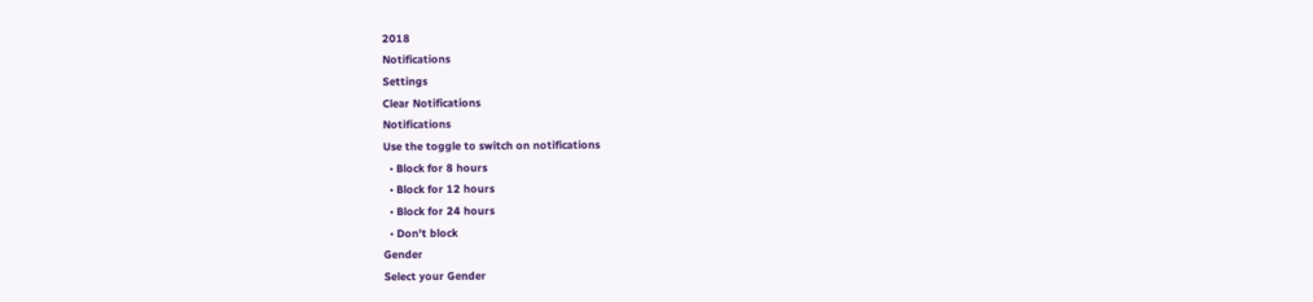2018
Notifications
Settings
Clear Notifications
Notifications
Use the toggle to switch on notifications
  • Block for 8 hours
  • Block for 12 hours
  • Block for 24 hours
  • Don't block
Gender
Select your Gender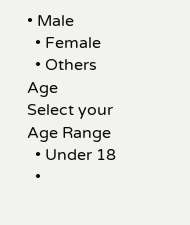• Male
  • Female
  • Others
Age
Select your Age Range
  • Under 18
  •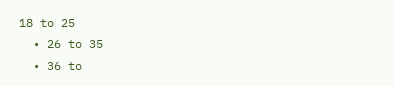18 to 25
  • 26 to 35
  • 36 to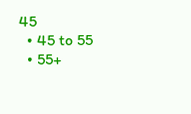45
  • 45 to 55
  • 55+